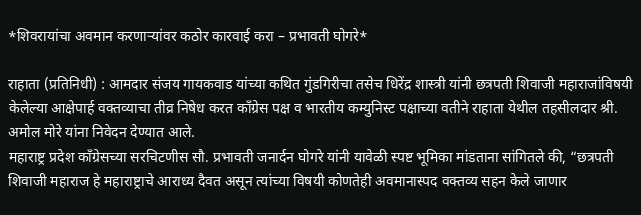*शिवरायांचा अवमान करणाऱ्यांवर कठोर कारवाई करा – प्रभावती घोगरे*

राहाता (प्रतिनिधी) : आमदार संजय गायकवाड यांच्या कथित गुंडगिरीचा तसेच धिरेंद्र शास्त्री यांनी छत्रपती शिवाजी महाराजांविषयी केलेल्या आक्षेपार्ह वक्तव्याचा तीव्र निषेध करत काँग्रेस पक्ष व भारतीय कम्युनिस्ट पक्षाच्या वतीने राहाता येथील तहसीलदार श्री. अमोल मोरे यांना निवेदन देण्यात आले.
महाराष्ट्र प्रदेश काँग्रेसच्या सरचिटणीस सौ. प्रभावती जनार्दन घोगरे यांनी यावेळी स्पष्ट भूमिका मांडताना सांगितले की, “छत्रपती शिवाजी महाराज हे महाराष्ट्राचे आराध्य दैवत असून त्यांच्या विषयी कोणतेही अवमानास्पद वक्तव्य सहन केले जाणार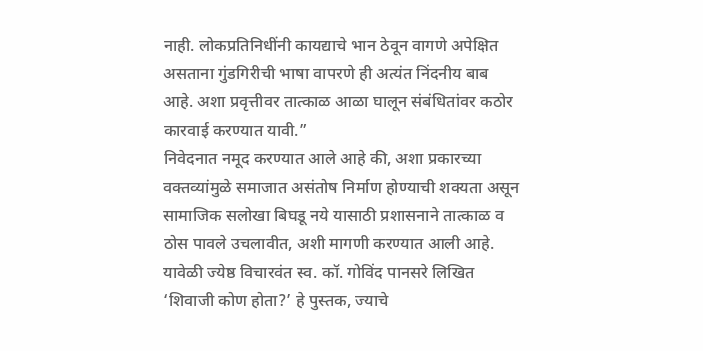नाही. लोकप्रतिनिधींनी कायद्याचे भान ठेवून वागणे अपेक्षित असताना गुंडगिरीची भाषा वापरणे ही अत्यंत निंदनीय बाब आहे. अशा प्रवृत्तीवर तात्काळ आळा घालून संबंधितांवर कठोर कारवाई करण्यात यावी.”
निवेदनात नमूद करण्यात आले आहे की, अशा प्रकारच्या वक्तव्यांमुळे समाजात असंतोष निर्माण होण्याची शक्यता असून सामाजिक सलोखा बिघडू नये यासाठी प्रशासनाने तात्काळ व ठोस पावले उचलावीत, अशी मागणी करण्यात आली आहे.
यावेळी ज्येष्ठ विचारवंत स्व. कॉ. गोविंद पानसरे लिखित ‘शिवाजी कोण होता?’ हे पुस्तक, ज्याचे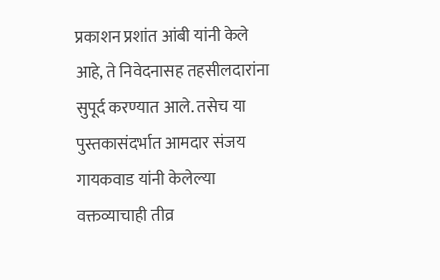प्रकाशन प्रशांत आंबी यांनी केले आहे, ते निवेदनासह तहसीलदारांना सुपूर्द करण्यात आले. तसेच या पुस्तकासंदर्भात आमदार संजय गायकवाड यांनी केलेल्या वक्तव्याचाही तीव्र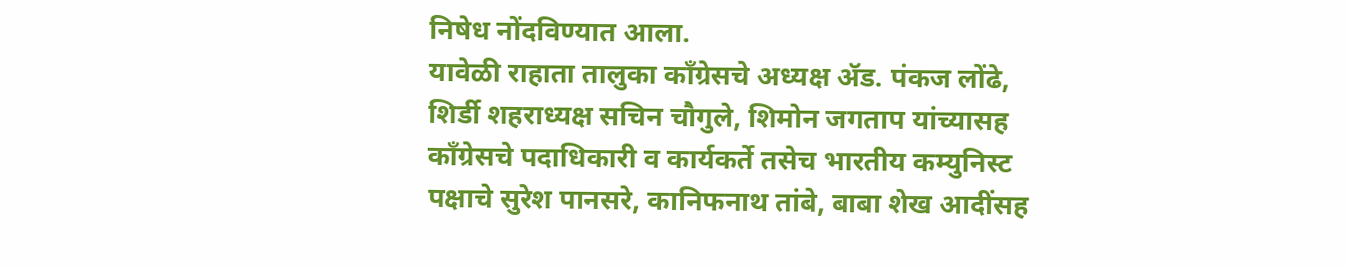निषेध नोंदविण्यात आला.
यावेळी राहाता तालुका काँग्रेसचे अध्यक्ष ॲड. पंकज लोंढे, शिर्डी शहराध्यक्ष सचिन चौगुले, शिमोन जगताप यांच्यासह काँग्रेसचे पदाधिकारी व कार्यकर्ते तसेच भारतीय कम्युनिस्ट पक्षाचे सुरेश पानसरे, कानिफनाथ तांबे, बाबा शेख आदींसह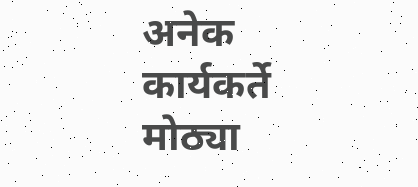अनेक कार्यकर्ते मोठ्या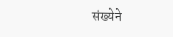संख्येने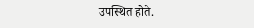उपस्थित होते.